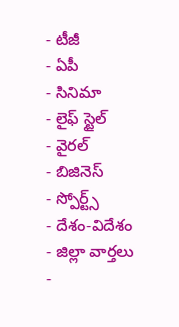- టీజీ
- ఏపీ
- సినిమా
- లైఫ్ స్టైల్
- వైరల్
- బిజినెస్
- స్పోర్ట్స్
- దేశం-విదేశం
- జిల్లా వార్తలు
-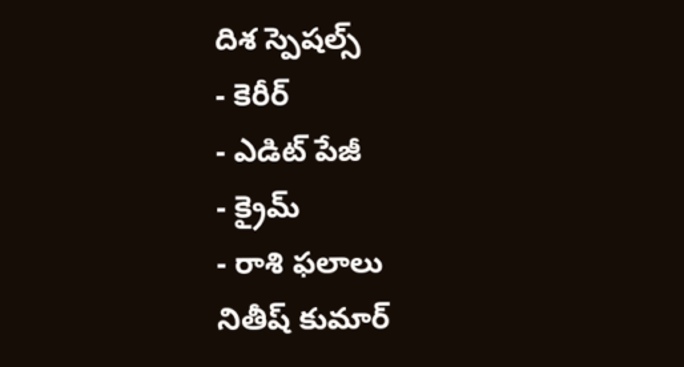దిశ స్పెషల్స్
- కెరీర్
- ఎడిట్ పేజీ
- క్రైమ్
- రాశి ఫలాలు
నితీష్ కుమార్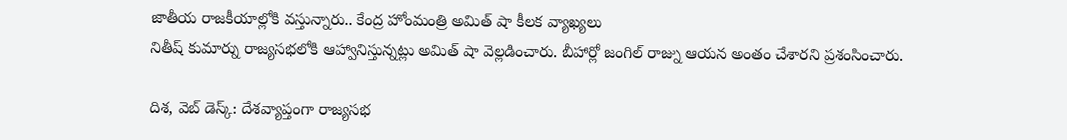జాతీయ రాజకీయాల్లోకి వస్తున్నారు.. కేంద్ర హోంమంత్రి అమిత్ షా కీలక వ్యాఖ్యలు
నితీష్ కుమార్ను రాజ్యసభలోకి ఆహ్వానిస్తున్నట్లు అమిత్ షా వెల్లడించారు. బీహార్లో జంగిల్ రాజ్ను ఆయన అంతం చేశారని ప్రశంసించారు.

దిశ, వెబ్ డెస్క్: దేశవ్యాప్తంగా రాజ్యసభ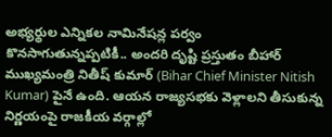అభ్యర్థుల ఎన్నికల నామినేషన్ల పర్వం కొనసాగుతున్నప్పటికీ.. అందరి దృష్టి ప్రస్తుతం బీహార్ ముఖ్యమంత్రి నితీష్ కుమార్ (Bihar Chief Minister Nitish Kumar) పైనే ఉంది. ఆయన రాజ్యసభకు వెళ్లాలని తీసుకున్న నిర్ణయంపై రాజకీయ వర్గాల్లో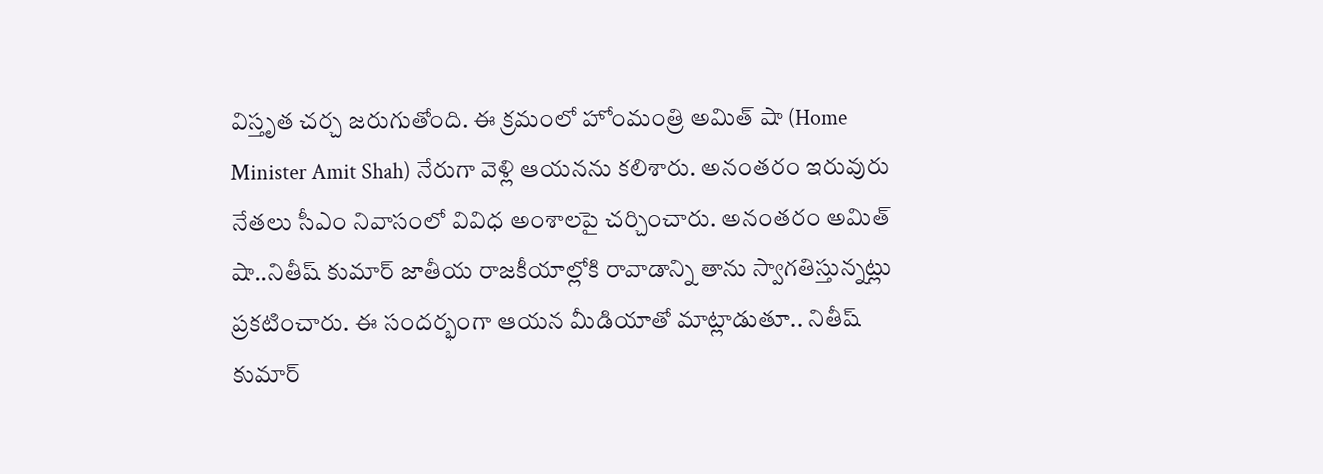విస్తృత చర్చ జరుగుతోంది. ఈ క్రమంలో హోంమంత్రి అమిత్ షా (Home Minister Amit Shah) నేరుగా వెళ్లి ఆయనను కలిశారు. అనంతరం ఇరువురు నేతలు సీఎం నివాసంలో వివిధ అంశాలపై చర్చించారు. అనంతరం అమిత్ షా..నితీష్ కుమార్ జాతీయ రాజకీయాల్లోకి రావాడాన్ని తాను స్వాగతిస్తున్నట్లు ప్రకటించారు. ఈ సందర్భంగా ఆయన మీడియాతో మాట్లాడుతూ.. నితీష్ కుమార్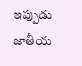ఇప్పుడు జాతీయ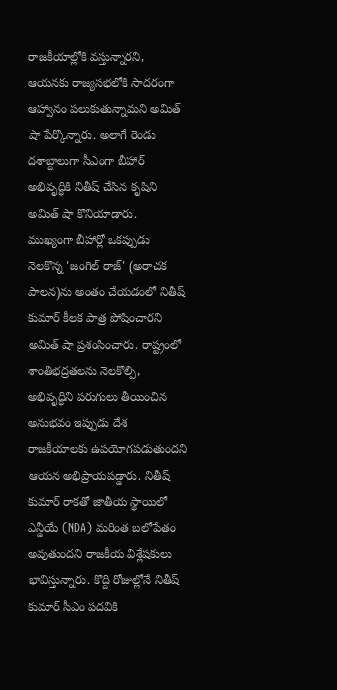రాజకీయాల్లోకి వస్తున్నారని, ఆయనకు రాజ్యసభలోకి సాదరంగా ఆహ్వానం పలుకుతున్నామని అమిత్ షా పేర్కొన్నారు. అలాగే రెండు దశాబ్దాలుగా సీఎంగా బీహార్ అభివృద్ధికి నితీష్ చేసిన కృషిని అమిత్ షా కొనియాడారు.
ముఖ్యంగా బీహార్లో ఒకప్పుడు నెలకొన్న 'జంగిల్ రాజ్' (అరాచక పాలన)ను అంతం చేయడంలో నితీష్ కుమార్ కీలక పాత్ర పోషించారని అమిత్ షా ప్రశంసించారు. రాష్ట్రంలో శాంతిభద్రతలను నెలకొల్పి, అభివృద్ధిని పరుగులు తీయించిన అనుభవం ఇప్పుడు దేశ రాజకీయాలకు ఉపయోగపడుతుందని ఆయన అభిప్రాయపడ్డారు. నితీష్ కుమార్ రాకతో జాతీయ స్థాయిలో ఎన్డీయే (NDA) మరింత బలోపేతం అవుతుందని రాజకీయ విశ్లేషకులు భావిస్తున్నారు. కొద్ది రోజుల్లోనే నితీష్ కుమార్ సీఎం పదవికి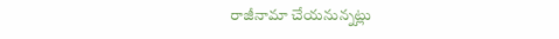రాజీనామా చేయనున్నట్లు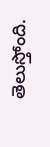తెలుస్తోంది.